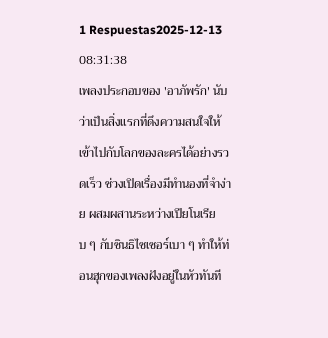1 Respuestas2025-12-13 08:31:38
เพลงประกอบของ 'อาภัพรัก' นับว่าเป็นสิ่งแรกที่ดึงความสนใจให้เข้าไปกับโลกของละครได้อย่างรวดเร็ว ช่วงเปิดเรื่องมีทำนองที่จำง่าย ผสมผสานระหว่างเปียโนเรียบ ๆ กับซินธิไซเซอร์เบา ๆ ทำให้ท่อนฮุกของเพลงฝังอยู่ในหัวทันที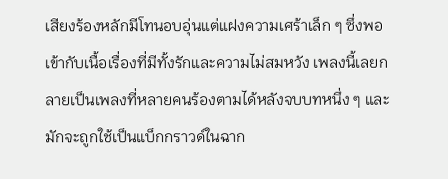เสียงร้องหลักมีโทนอบอุ่นแต่แฝงความเศร้าเล็ก ๆ ซึ่งพอเข้ากับเนื้อเรื่องที่มีทั้งรักและความไม่สมหวัง เพลงนี้เลยกลายเป็นเพลงที่หลายคนร้องตามได้หลังจบบทหนึ่ง ๆ และมักจะถูกใช้เป็นแบ็กกราวด์ในฉาก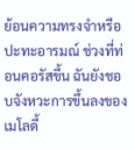ย้อนความทรงจำหรือปะทะอารมณ์ ช่วงที่ท่อนคอรัสขึ้น ฉันยังชอบจังหวะการขึ้นลงของเมโลดี้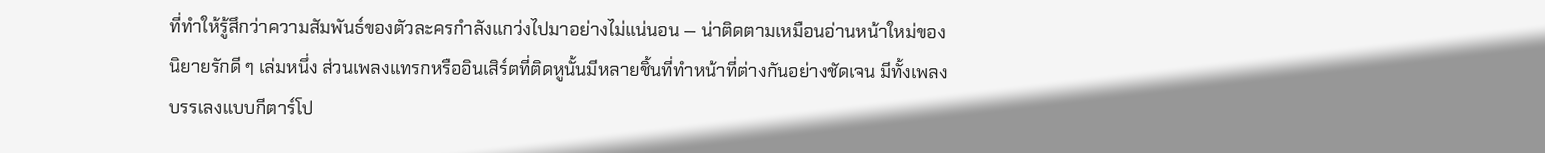ที่ทำให้รู้สึกว่าความสัมพันธ์ของตัวละครกำลังแกว่งไปมาอย่างไม่แน่นอน — น่าติดตามเหมือนอ่านหน้าใหม่ของนิยายรักดี ๆ เล่มหนึ่ง ส่วนเพลงแทรกหรืออินเสิร์ตที่ติดหูนั้นมีหลายชิ้นที่ทำหน้าที่ต่างกันอย่างชัดเจน มีทั้งเพลงบรรเลงแบบกีตาร์โป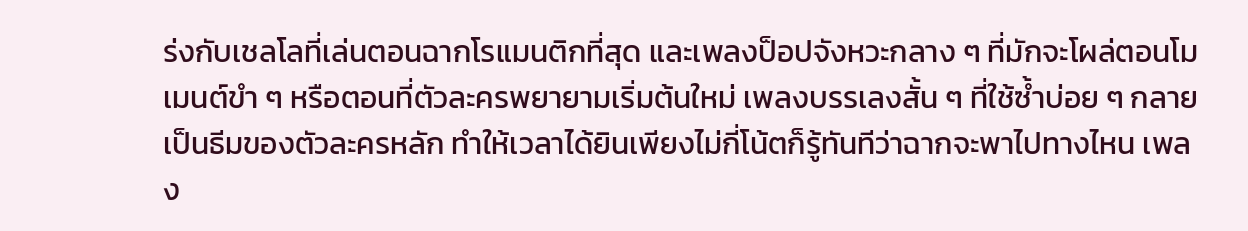ร่งกับเชลโลที่เล่นตอนฉากโรแมนติกที่สุด และเพลงป็อปจังหวะกลาง ๆ ที่มักจะโผล่ตอนโมเมนต์ขำ ๆ หรือตอนที่ตัวละครพยายามเริ่มต้นใหม่ เพลงบรรเลงสั้น ๆ ที่ใช้ซ้ำบ่อย ๆ กลายเป็นธีมของตัวละครหลัก ทำให้เวลาได้ยินเพียงไม่กี่โน้ตก็รู้ทันทีว่าฉากจะพาไปทางไหน เพลง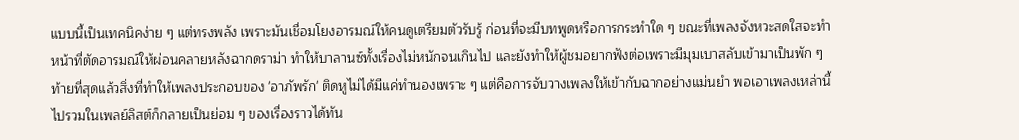แบบนี้เป็นเทคนิคง่าย ๆ แต่ทรงพลัง เพราะมันเชื่อมโยงอารมณ์ให้คนดูเตรียมตัวรับรู้ ก่อนที่จะมีบทพูดหรือการกระทำใด ๆ ขณะที่เพลงจังหวะสดใสจะทำหน้าที่ตัดอารมณ์ให้ผ่อนคลายหลังฉากดราม่า ทำให้บาลานซ์ทั้งเรื่องไม่หนักจนเกินไป และยังทำให้ผู้ชมอยากฟังต่อเพราะมีมุมเบาสลับเข้ามาเป็นพัก ๆ ท้ายที่สุดแล้วสิ่งที่ทำให้เพลงประกอบของ 'อาภัพรัก' ติดหูไม่ได้มีแค่ทำนองเพราะ ๆ แต่คือการจับวางเพลงให้เข้ากับฉากอย่างแม่นยำ พอเอาเพลงเหล่านี้ไปรวมในเพลย์ลิสต์ก็กลายเป็นย่อม ๆ ของเรื่องราวได้ทัน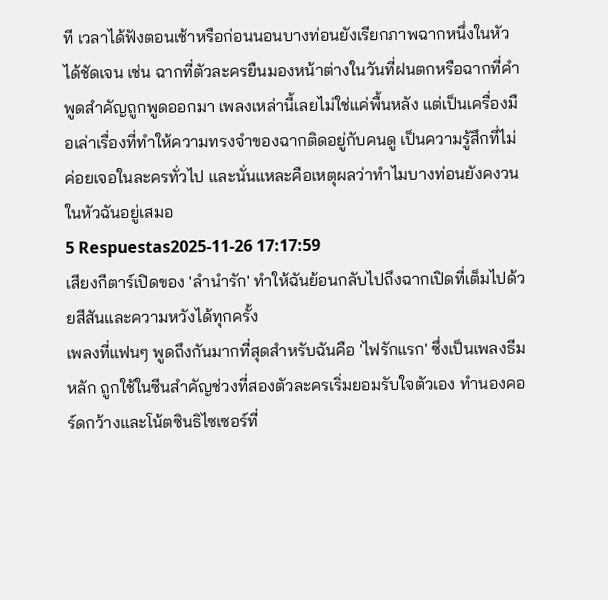ที เวลาได้ฟังตอนเช้าหรือก่อนนอนบางท่อนยังเรียกภาพฉากหนึ่งในหัวได้ชัดเจน เช่น ฉากที่ตัวละครยืนมองหน้าต่างในวันที่ฝนตกหรือฉากที่คำพูดสำคัญถูกพูดออกมา เพลงเหล่านี้เลยไม่ใช่แค่พื้นหลัง แต่เป็นเครื่องมือเล่าเรื่องที่ทำให้ความทรงจำของฉากติดอยู่กับคนดู เป็นความรู้สึกที่ไม่ค่อยเจอในละครทั่วไป และนั่นแหละคือเหตุผลว่าทำไมบางท่อนยังคงวนในหัวฉันอยู่เสมอ
5 Respuestas2025-11-26 17:17:59
เสียงกีตาร์เปิดของ 'ลำนำรัก' ทำให้ฉันย้อนกลับไปถึงฉากเปิดที่เต็มไปด้วยสีสันและความหวังได้ทุกครั้ง
เพลงที่แฟนๆ พูดถึงกันมากที่สุดสำหรับฉันคือ 'ไฟรักแรก' ซึ่งเป็นเพลงธีมหลัก ถูกใช้ในซีนสำคัญช่วงที่สองตัวละครเริ่มยอมรับใจตัวเอง ทำนองคอร์ดกว้างและโน้ตซินธิไซเซอร์ที่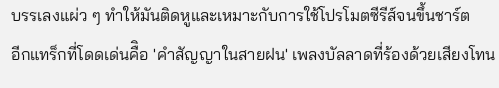บรรเลงแผ่ว ๆ ทำให้มันติดหูและเหมาะกับการใช้โปรโมตซีรีส์จนขึ้นชาร์ต
อีกแทร็กที่โดดเด่นคืิอ 'คำสัญญาในสายฝน' เพลงบัลลาดที่ร้องด้วยเสียงโทน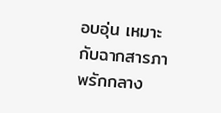อบอุ่น เหมาะกับฉากสารภาพรักกลาง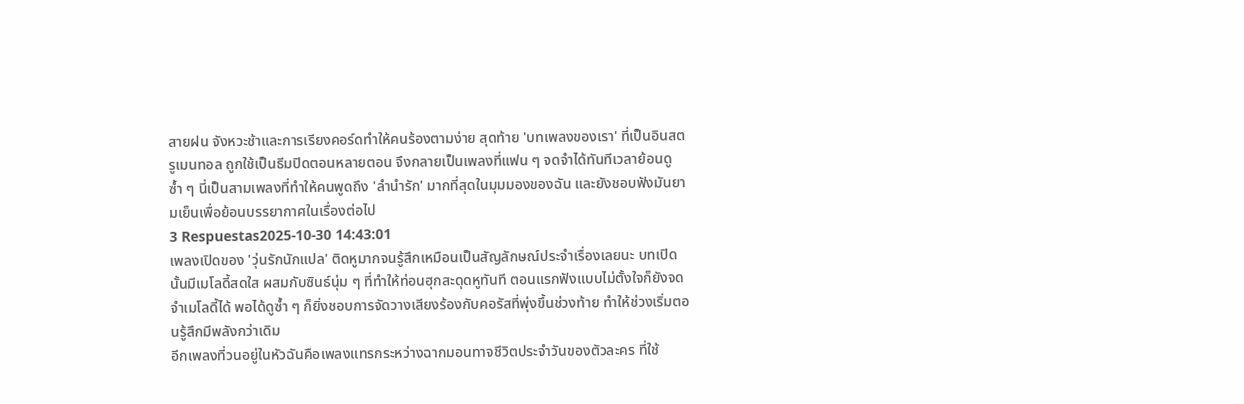สายฝน จังหวะช้าและการเรียงคอร์ดทำให้คนร้องตามง่าย สุดท้าย 'บทเพลงของเรา' ที่เป็นอินสตรูเมนทอล ถูกใช้เป็นธีมปิดตอนหลายตอน จึงกลายเป็นเพลงที่แฟน ๆ จดจำได้ทันทีเวลาย้อนดูซ้ำ ๆ นี่เป็นสามเพลงที่ทำให้คนพูดถึง 'ลำนำรัก' มากที่สุดในมุมมองของฉัน และยังชอบฟังมันยามเย็นเพื่อย้อนบรรยากาศในเรื่องต่อไป
3 Respuestas2025-10-30 14:43:01
เพลงเปิดของ 'วุ่นรักนักแปล' ติดหูมากจนรู้สึกเหมือนเป็นสัญลักษณ์ประจำเรื่องเลยนะ บทเปิดนั้นมีเมโลดี้สดใส ผสมกับซินธ์นุ่ม ๆ ที่ทำให้ท่อนฮุกสะดุดหูทันที ตอนแรกฟังแบบไม่ตั้งใจก็ยังจดจำเมโลดี้ได้ พอได้ดูซ้ำ ๆ ก็ยิ่งชอบการจัดวางเสียงร้องกับคอรัสที่พุ่งขึ้นช่วงท้าย ทำให้ช่วงเริ่มตอนรู้สึกมีพลังกว่าเดิม
อีกเพลงที่วนอยู่ในหัวฉันคือเพลงแทรกระหว่างฉากมอนทาจชีวิตประจำวันของตัวละคร ที่ใช้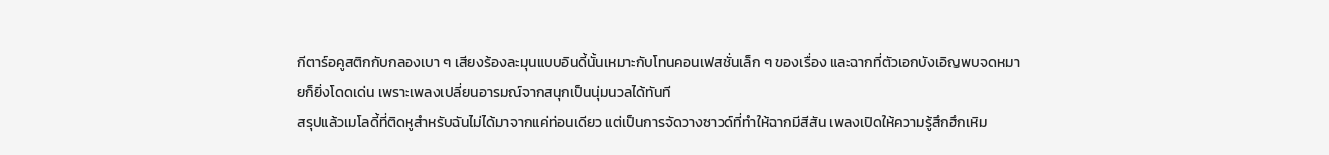กีตาร์อคูสติกกับกลองเบา ๆ เสียงร้องละมุนแบบอินดี้นั้นเหมาะกับโทนคอนเฟสชั่นเล็ก ๆ ของเรื่อง และฉากที่ตัวเอกบังเอิญพบจดหมายก็ยิ่งโดดเด่น เพราะเพลงเปลี่ยนอารมณ์จากสนุกเป็นนุ่มนวลได้ทันที
สรุปแล้วเมโลดี้ที่ติดหูสำหรับฉันไม่ได้มาจากแค่ท่อนเดียว แต่เป็นการจัดวางซาวด์ที่ทำให้ฉากมีสีสัน เพลงเปิดให้ความรู้สึกฮึกเหิม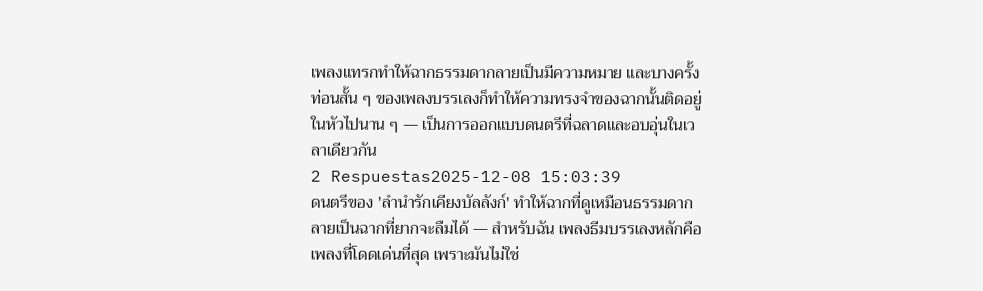เพลงแทรกทำให้ฉากธรรมดากลายเป็นมีความหมาย และบางครั้งท่อนสั้น ๆ ของเพลงบรรเลงก็ทำให้ความทรงจำของฉากนั้นติดอยู่ในหัวไปนาน ๆ — เป็นการออกแบบดนตรีที่ฉลาดและอบอุ่นในเวลาเดียวกัน
2 Respuestas2025-12-08 15:03:39
ดนตรีของ 'ลํานํารักเคียงบัลลังก์' ทำให้ฉากที่ดูเหมือนธรรมดากลายเป็นฉากที่ยากจะลืมได้ — สำหรับฉัน เพลงธีมบรรเลงหลักคือเพลงที่โดดเด่นที่สุด เพราะมันไม่ใช่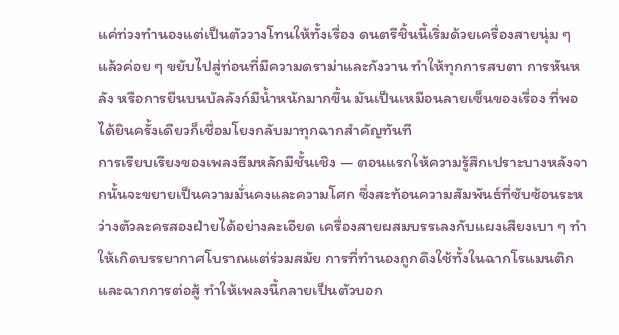แค่ท่วงทำนองแต่เป็นตัววางโทนให้ทั้งเรื่อง ดนตรีชิ้นนี้เริ่มด้วยเครื่องสายนุ่ม ๆ แล้วค่อย ๆ ขยับไปสู่ท่อนที่มีความดราม่าและกังวาน ทำให้ทุกการสบตา การหันหลัง หรือการยืนบนบัลลังก์มีน้ำหนักมากขึ้น มันเป็นเหมือนลายเซ็นของเรื่อง ที่พอได้ยินครั้งเดียวก็เชื่อมโยงกลับมาทุกฉากสำคัญทันที
การเรียบเรียงของเพลงธีมหลักมีชั้นเชิง — ตอนแรกให้ความรู้สึกเปราะบางหลังจากนั้นจะขยายเป็นความมั่นคงและความโศก ซึ่งสะท้อนความสัมพันธ์ที่ซับซ้อนระหว่างตัวละครสองฝ่ายได้อย่างละเอียด เครื่องสายผสมบรรเลงกับแผงเสียงเบา ๆ ทำให้เกิดบรรยากาศโบราณแต่ร่วมสมัย การที่ทำนองถูกดึงใช้ทั้งในฉากโรแมนติกและฉากการต่อสู้ ทำให้เพลงนี้กลายเป็นตัวบอก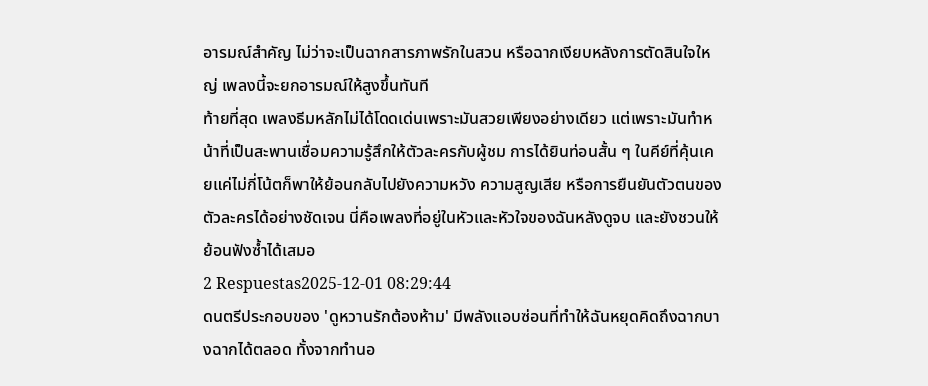อารมณ์สำคัญ ไม่ว่าจะเป็นฉากสารภาพรักในสวน หรือฉากเงียบหลังการตัดสินใจใหญ่ เพลงนี้จะยกอารมณ์ให้สูงขึ้นทันที
ท้ายที่สุด เพลงธีมหลักไม่ได้โดดเด่นเพราะมันสวยเพียงอย่างเดียว แต่เพราะมันทำหน้าที่เป็นสะพานเชื่อมความรู้สึกให้ตัวละครกับผู้ชม การได้ยินท่อนสั้น ๆ ในคีย์ที่คุ้นเคยแค่ไม่กี่โน้ตก็พาให้ย้อนกลับไปยังความหวัง ความสูญเสีย หรือการยืนยันตัวตนของตัวละครได้อย่างชัดเจน นี่คือเพลงที่อยู่ในหัวและหัวใจของฉันหลังดูจบ และยังชวนให้ย้อนฟังซ้ำได้เสมอ
2 Respuestas2025-12-01 08:29:44
ดนตรีประกอบของ 'ดูหวานรักต้องห้าม' มีพลังแอบซ่อนที่ทำให้ฉันหยุดคิดถึงฉากบางฉากได้ตลอด ทั้งจากทำนอ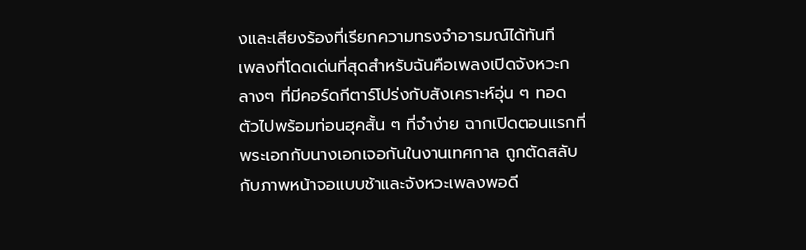งและเสียงร้องที่เรียกความทรงจำอารมณ์ได้ทันที
เพลงที่โดดเด่นที่สุดสำหรับฉันคือเพลงเปิดจังหวะกลางๆ ที่มีคอร์ดกีตาร์โปร่งกับสังเคราะห์อุ่น ๆ ทอดตัวไปพร้อมท่อนฮุคสั้น ๆ ที่จำง่าย ฉากเปิดตอนแรกที่พระเอกกับนางเอกเจอกันในงานเทศกาล ถูกตัดสลับกับภาพหน้าจอแบบช้าและจังหวะเพลงพอดี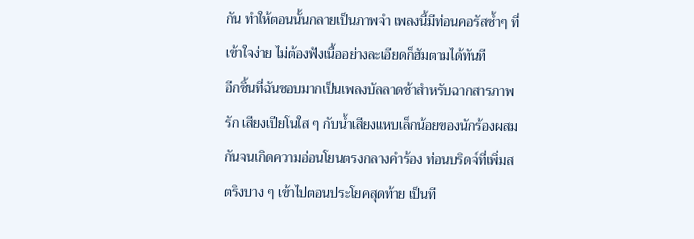กัน ทำให้ตอนนั้นกลายเป็นภาพจำ เพลงนี้มีท่อนคอรัสซ้ำๆ ที่เข้าใจง่าย ไม่ต้องฟังเนื้ออย่างละเอียดก็ฮัมตามได้ทันที
อีกชิ้นที่ฉันชอบมากเป็นเพลงบัลลาดช้าสำหรับฉากสารภาพรัก เสียงเปียโนใส ๆ กับน้ำเสียงแหบเล็กน้อยของนักร้องผสมกันจนเกิดความอ่อนโยนตรงกลางคำร้อง ท่อนบริดจ์ที่เพิ่มสตริงบาง ๆ เข้าไปตอนประโยคสุดท้าย เป็นที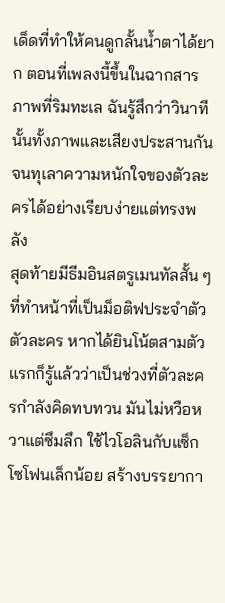เด็ดที่ทำให้คนดูกลั้นน้ำตาได้ยาก ตอนที่เพลงนี้ขึ้นในฉากสารภาพที่ริมทะเล ฉันรู้สึกว่าวินาทีนั้นทั้งภาพและเสียงประสานกันจนทุเลาความหนักใจของตัวละครได้อย่างเรียบง่ายแต่ทรงพลัง
สุดท้ายมีธีมอินสตรูเมนทัลสั้น ๆ ที่ทำหน้าที่เป็นม็อติฟประจำตัวตัวละคร หากได้ยินโน้ตสามตัวแรกก็รู้แล้วว่าเป็นช่วงที่ตัวละครกำลังคิดทบทวน มันไม่หวือหวาแต่ซึมลึก ใช้ไวโอลินกับแซ็กโซโฟนเล็กน้อย สร้างบรรยากา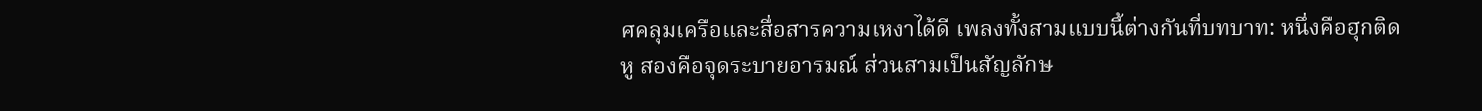ศคลุมเครือและสื่อสารความเหงาได้ดี เพลงทั้งสามแบบนี้ต่างกันที่บทบาท: หนึ่งคือฮุกติดหู สองคือจุดระบายอารมณ์ ส่วนสามเป็นสัญลักษ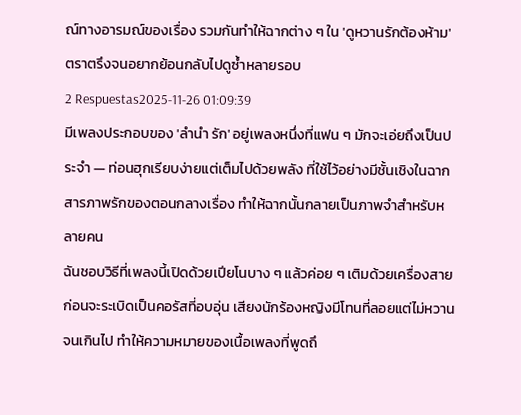ณ์ทางอารมณ์ของเรื่อง รวมกันทำให้ฉากต่าง ๆ ใน 'ดูหวานรักต้องห้าม' ตราตรึงจนอยากย้อนกลับไปดูซ้ำหลายรอบ
2 Respuestas2025-11-26 01:09:39
มีเพลงประกอบของ 'ลำนำ รัก' อยู่เพลงหนึ่งที่แฟน ๆ มักจะเอ่ยถึงเป็นประจำ — ท่อนฮุกเรียบง่ายแต่เต็มไปด้วยพลัง ที่ใช้ไว้อย่างมีชั้นเชิงในฉากสารภาพรักของตอนกลางเรื่อง ทำให้ฉากนั้นกลายเป็นภาพจำสำหรับหลายคน
ฉันชอบวิธีที่เพลงนี้เปิดด้วยเปียโนบาง ๆ แล้วค่อย ๆ เติมด้วยเครื่องสายก่อนจะระเบิดเป็นคอรัสที่อบอุ่น เสียงนักร้องหญิงมีโทนที่ลอยแต่ไม่หวานจนเกินไป ทำให้ความหมายของเนื้อเพลงที่พูดถึ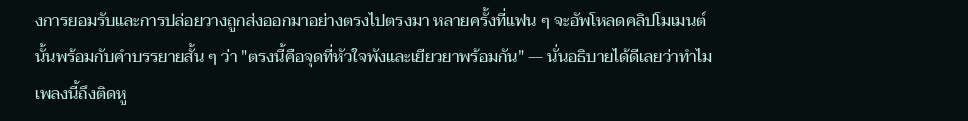งการยอมรับและการปล่อยวางถูกส่งออกมาอย่างตรงไปตรงมา หลายครั้งที่แฟน ๆ จะอัพโหลดคลิปโมเมนต์นั้นพร้อมกับคำบรรยายสั้น ๆ ว่า "ตรงนี้คือจุดที่หัวใจพังและเยียวยาพร้อมกัน" — นั่นอธิบายได้ดีเลยว่าทำไมเพลงนี้ถึงติดหู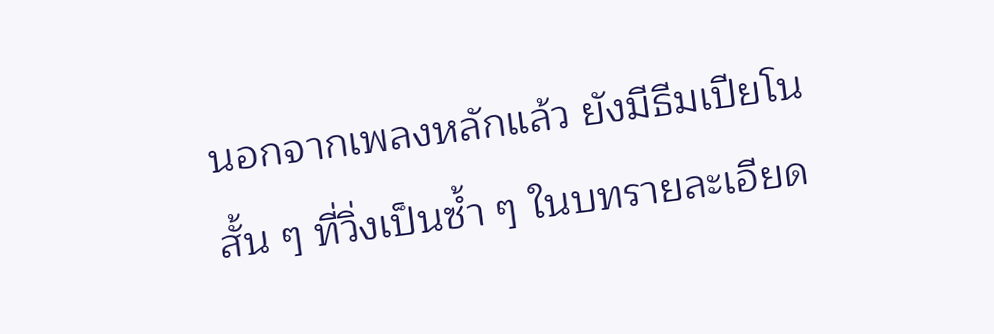นอกจากเพลงหลักแล้ว ยังมีธีมเปียโนสั้น ๆ ที่วิ่งเป็นซ้ำ ๆ ในบทรายละเอียด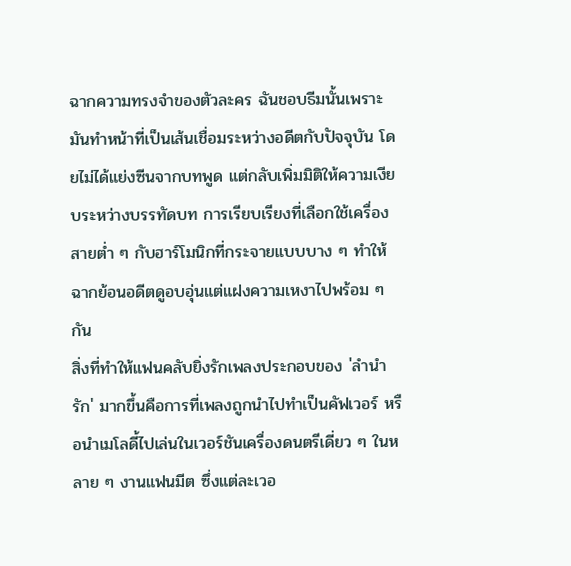ฉากความทรงจำของตัวละคร ฉันชอบธีมนั้นเพราะมันทำหน้าที่เป็นเส้นเชื่อมระหว่างอดีตกับปัจจุบัน โดยไม่ได้แย่งซีนจากบทพูด แต่กลับเพิ่มมิติให้ความเงียบระหว่างบรรทัดบท การเรียบเรียงที่เลือกใช้เครื่องสายต่ำ ๆ กับฮาร์โมนิกที่กระจายแบบบาง ๆ ทำให้ฉากย้อนอดีตดูอบอุ่นแต่แฝงความเหงาไปพร้อม ๆ กัน
สิ่งที่ทำให้แฟนคลับยิ่งรักเพลงประกอบของ 'ลำนำ รัก' มากขึ้นคือการที่เพลงถูกนำไปทำเป็นคัฟเวอร์ หรือนำเมโลดี้ไปเล่นในเวอร์ชันเครื่องดนตรีเดี่ยว ๆ ในหลาย ๆ งานแฟนมีต ซึ่งแต่ละเวอ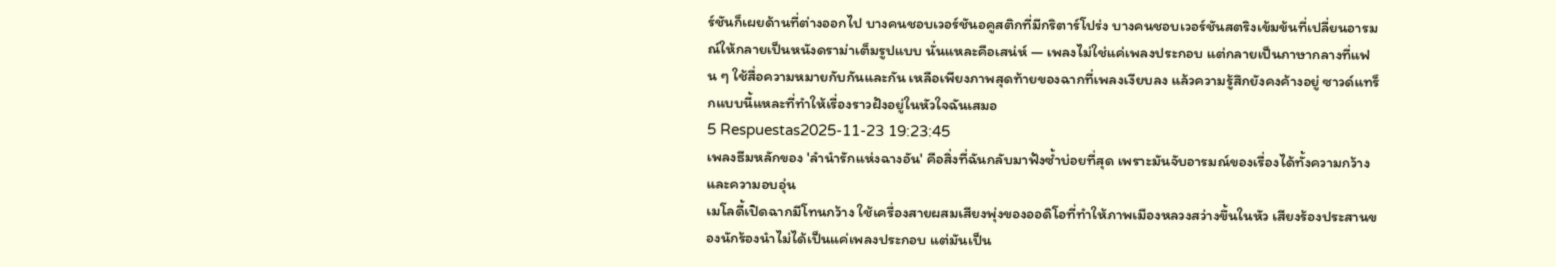ร์ชันก็เผยด้านที่ต่างออกไป บางคนชอบเวอร์ชันอคูสติกที่มีกริตาร์โปร่ง บางคนชอบเวอร์ชันสตริงเข้มข้นที่เปลี่ยนอารมณ์ให้กลายเป็นหนังดราม่าเต็มรูปแบบ นั่นแหละคือเสน่ห์ — เพลงไม่ใช่แค่เพลงประกอบ แต่กลายเป็นภาษากลางที่แฟน ๆ ใช้สื่อความหมายกับกันและกัน เหลือเพียงภาพสุดท้ายของฉากที่เพลงเงียบลง แล้วความรู้สึกยังคงค้างอยู่ ซาวด์แทร็กแบบนี้แหละที่ทำให้เรื่องราวฝังอยู่ในหัวใจฉันเสมอ
5 Respuestas2025-11-23 19:23:45
เพลงธีมหลักของ 'ลำนำรักแห่งฉางอัน' คือสิ่งที่ฉันกลับมาฟังซ้ำบ่อยที่สุด เพราะมันจับอารมณ์ของเรื่องได้ทั้งความกว้างและความอบอุ่น
เมโลดี้เปิดฉากมีโทนกว้าง ใช้เครื่องสายผสมเสียงพุ่งของออดิโอที่ทำให้ภาพเมืองหลวงสว่างขึ้นในหัว เสียงร้องประสานของนักร้องนำไม่ได้เป็นแค่เพลงประกอบ แต่มันเป็น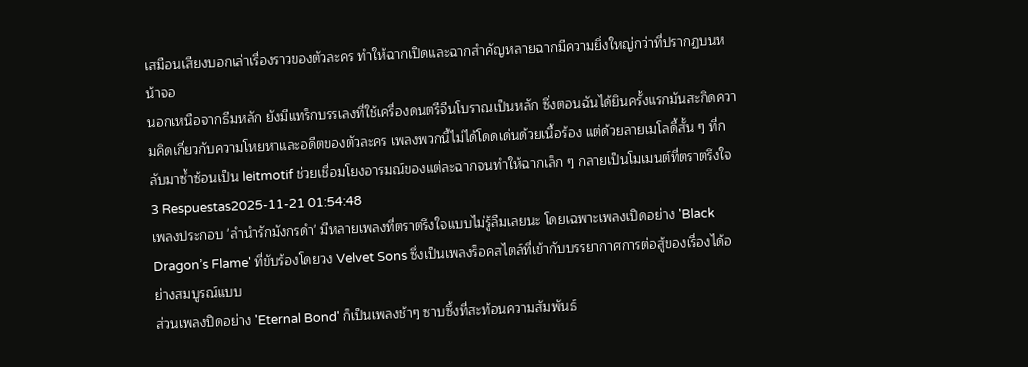เสมือนเสียงบอกเล่าเรื่องราวของตัวละคร ทำให้ฉากเปิดและฉากสำคัญหลายฉากมีความยิ่งใหญ่กว่าที่ปรากฏบนหน้าจอ
นอกเหนือจากธีมหลัก ยังมีแทร็กบรรเลงที่ใช้เครื่องดนตรีจีนโบราณเป็นหลัก ซึ่งตอนฉันได้ยินครั้งแรกมันสะกิดความคิดเกี่ยวกับความโหยหาและอดีตของตัวละคร เพลงพวกนี้ไม่ได้โดดเด่นด้วยเนื้อร้อง แต่ด้วยลายเมโลดี้สั้น ๆ ที่กลับมาซ้ำซ้อนเป็น leitmotif ช่วยเชื่อมโยงอารมณ์ของแต่ละฉากจนทำให้ฉากเล็ก ๆ กลายเป็นโมเมนต์ที่ตราตรึงใจ
3 Respuestas2025-11-21 01:54:48
เพลงประกอบ 'ลำนำรักมังกรดำ' มีหลายเพลงที่ตราตรึงใจแบบไม่รู้ลืมเลยนะ โดยเฉพาะเพลงเปิดอย่าง 'Black Dragon’s Flame' ที่ขับร้องโดยวง Velvet Sons ซึ่งเป็นเพลงร็อคสไตล์ที่เข้ากับบรรยากาศการต่อสู้ของเรื่องได้อย่างสมบูรณ์แบบ
ส่วนเพลงปิดอย่าง 'Eternal Bond' ก็เป็นเพลงช้าๆ ซาบซึ้งที่สะท้อนความสัมพันธ์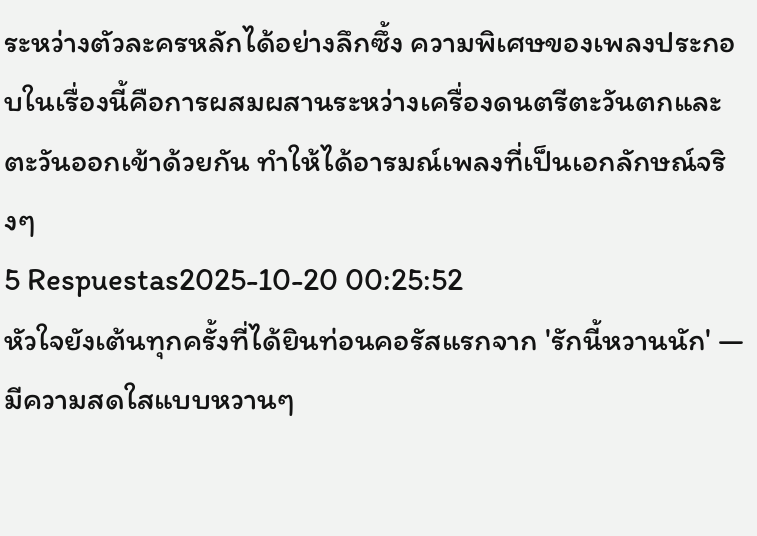ระหว่างตัวละครหลักได้อย่างลึกซึ้ง ความพิเศษของเพลงประกอบในเรื่องนี้คือการผสมผสานระหว่างเครื่องดนตรีตะวันตกและตะวันออกเข้าด้วยกัน ทำให้ได้อารมณ์เพลงที่เป็นเอกลักษณ์จริงๆ
5 Respuestas2025-10-20 00:25:52
หัวใจยังเต้นทุกครั้งที่ได้ยินท่อนคอรัสแรกจาก 'รักนี้หวานนัก' — มีความสดใสแบบหวานๆ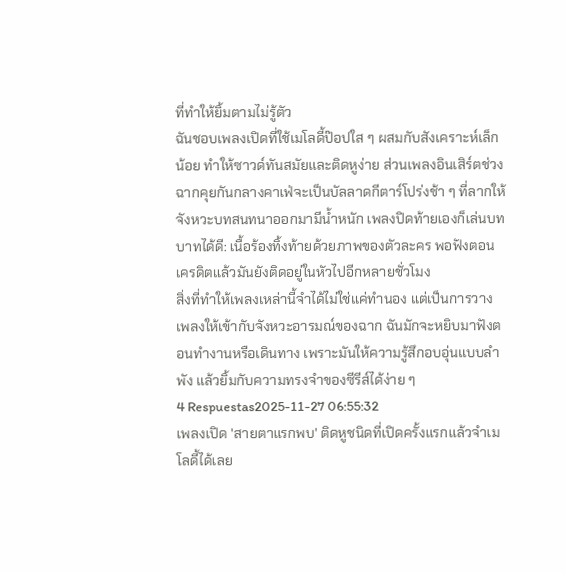ที่ทำให้ยิ้มตามไม่รู้ตัว
ฉันชอบเพลงเปิดที่ใช้เมโลดี้ป๊อปใส ๆ ผสมกับสังเคราะห์เล็กน้อย ทำให้ซาวด์ทันสมัยและติดหูง่าย ส่วนเพลงอินเสิร์ตช่วงฉากคุยกันกลางคาเฟ่จะเป็นบัลลาดกีตาร์โปร่งช้า ๆ ที่ลากให้จังหวะบทสนทนาออกมามีน้ำหนัก เพลงปิดท้ายเองก็เล่นบทบาทได้ดี: เนื้อร้องทิ้งท้ายด้วยภาพของตัวละคร พอฟังตอนเครดิตแล้วมันยังติดอยู่ในหัวไปอีกหลายชั่วโมง
สิ่งที่ทำให้เพลงเหล่านี้จำได้ไม่ใช่แค่ทำนอง แต่เป็นการวางเพลงให้เข้ากับจังหวะอารมณ์ของฉาก ฉันมักจะหยิบมาฟังตอนทำงานหรือเดินทาง เพราะมันให้ความรู้สึกอบอุ่นแบบลำพัง แล้วยิ้มกับความทรงจำของซีรีส์ได้ง่าย ๆ
4 Respuestas2025-11-27 06:55:32
เพลงเปิด 'สายตาแรกพบ' ติดหูชนิดที่เปิดครั้งแรกแล้วจำเมโลดี้ได้เลย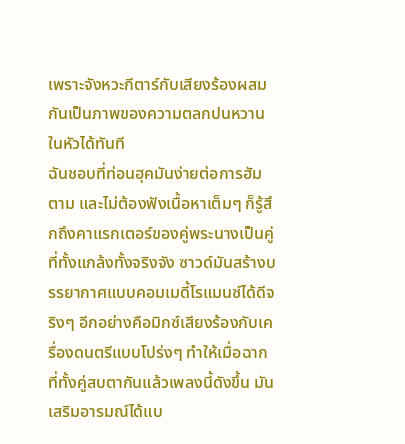เพราะจังหวะกีตาร์กับเสียงร้องผสมกันเป็นภาพของความตลกปนหวานในหัวได้ทันที
ฉันชอบที่ท่อนฮุคมันง่ายต่อการฮัมตาม และไม่ต้องฟังเนื้อหาเต็มๆ ก็รู้สึกถึงคาแรกเตอร์ของคู่พระนางเป็นคู่ที่ทั้งแกล้งทั้งจริงจัง ซาวด์มันสร้างบรรยากาศแบบคอมเมดี้โรแมนซ์ได้ดีจริงๆ อีกอย่างคือมิกซ์เสียงร้องกับเครื่องดนตรีแบบโปร่งๆ ทำให้เมื่อฉากที่ทั้งคู่สบตากันแล้วเพลงนี้ดังขึ้น มันเสริมอารมณ์ได้แบ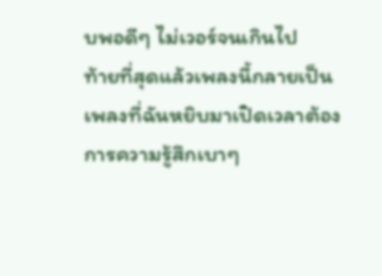บพอดีๆ ไม่เวอร์จนเกินไป
ท้ายที่สุดแล้วเพลงนี้กลายเป็นเพลงที่ฉันหยิบมาเปิดเวลาต้องการความรู้สึกเบาๆ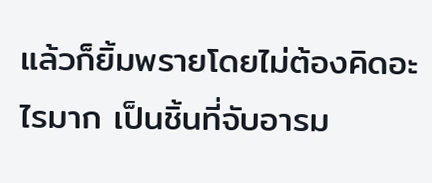แล้วก็ยิ้มพรายโดยไม่ต้องคิดอะไรมาก เป็นชิ้นที่จับอารม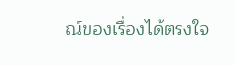ณ์ของเรื่องได้ตรงใจ